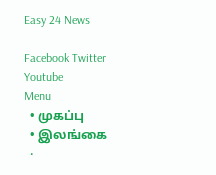Easy 24 News

Facebook Twitter Youtube
Menu
  • முகப்பு
  • இலங்கை
  •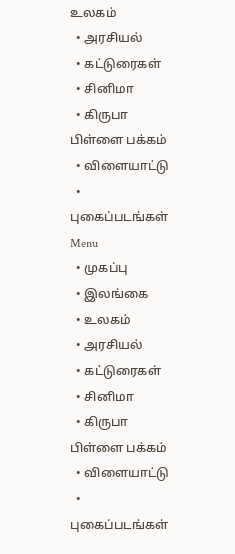உலகம்
  • அரசியல்
  • கட்டுரைகள்
  • சினிமா
  • கிருபா பிள்ளை பக்கம்
  • விளையாட்டு
  • புகைப்படங்கள்
Menu
  • முகப்பு
  • இலங்கை
  • உலகம்
  • அரசியல்
  • கட்டுரைகள்
  • சினிமா
  • கிருபா பிள்ளை பக்கம்
  • விளையாட்டு
  • புகைப்படங்கள்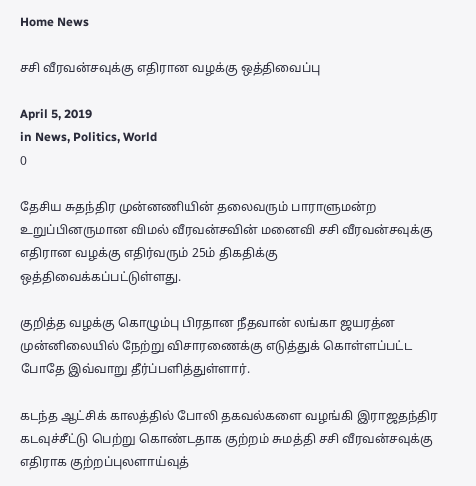Home News

சசி வீரவன்சவுக்கு எதிரான வழக்கு ஒத்திவைப்பு

April 5, 2019
in News, Politics, World
0

தேசிய சுதந்திர முன்னணியின் தலைவரும் பாராளுமன்ற உறுப்பினருமான விமல் வீரவன்சவின் மனைவி சசி வீரவன்சவுக்கு எதிரான வழக்கு எதிர்வரும் 25ம் திகதிக்கு ஒத்திவைக்கப்பட்டுள்ளது.

குறித்த வழக்கு கொழும்பு பிரதான நீதவான் லங்கா ஜயரத்ன முன்னிலையில் நேற்று விசாரணைக்கு எடுத்துக் கொள்ளப்பட்ட போதே இவ்வாறு தீர்ப்பளித்துள்ளார்.

கடந்த ஆட்சிக் காலத்தில் போலி தகவல்களை வழங்கி இராஜதந்திர கடவுச்சீட்டு பெற்று கொண்டதாக குற்றம் சுமத்தி சசி வீரவன்சவுக்கு எதிராக குற்றப்புலளாய்வுத்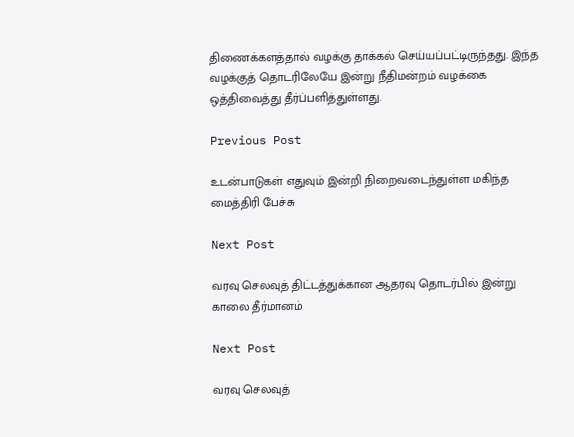திணைக்களத்தால் வழக்கு தாக்கல் செய்யப்பட்டிருந்தது. இந்த வழக்குத் தொடரிலேயே இன்று நீதிமன்றம் வழக்கை ஒத்திவைத்து தீர்ப்பளித்துள்ளது.

Previous Post

உடன்பாடுகள் எதுவும் இன்றி நிறைவடைந்துள்ள மகிந்த மைத்திரி பேச்சு

Next Post

வரவு செலவுத் திட்டத்துக்கான ஆதரவு தொடர்பில் இன்று காலை தீர்மானம்

Next Post

வரவு செலவுத்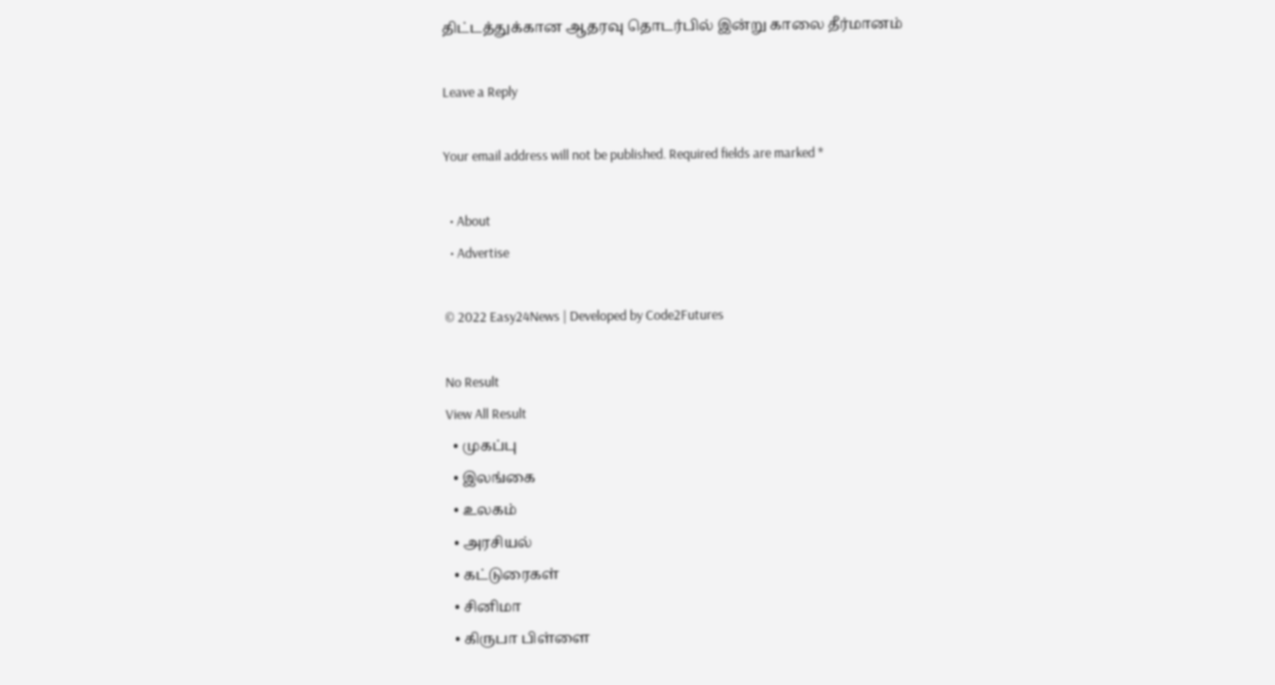திட்டத்துக்கான ஆதரவு தொடர்பில் இன்று காலை தீர்மானம்

Leave a Reply

Your email address will not be published. Required fields are marked *

  • About
  • Advertise

© 2022 Easy24News | Developed by Code2Futures

No Result
View All Result
  • முகப்பு
  • இலங்கை
  • உலகம்
  • அரசியல்
  • கட்டுரைகள்
  • சினிமா
  • கிருபா பிள்ளை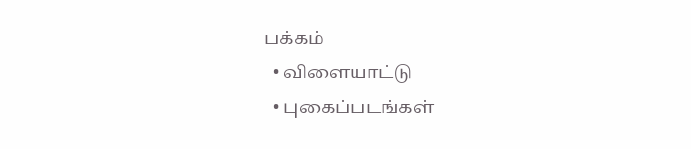பக்கம்
  • விளையாட்டு
  • புகைப்படங்கள்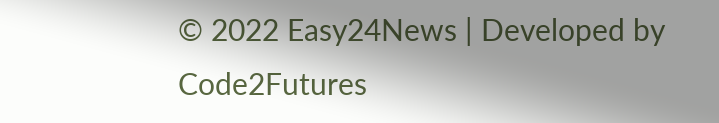© 2022 Easy24News | Developed by Code2Futures